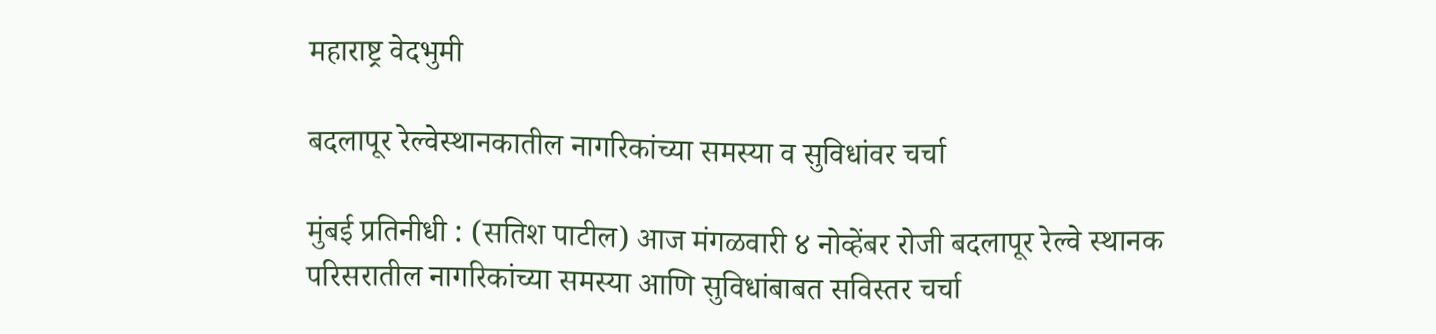महाराष्ट्र वेदभुमी

बदलापूर रेल्वेस्थानकातील नागरिकांच्या समस्या व सुविधांवर चर्चा

मुंबई प्रतिनीधी : (सतिश पाटील) आज मंगळवारी ४ नोव्हेंबर रोजी बदलापूर रेल्वे स्थानक परिसरातील नागरिकांच्या समस्या आणि सुविधांबाबत सविस्तर चर्चा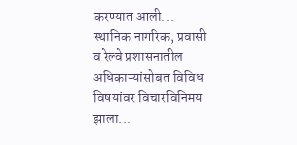करण्यात आली... स्थानिक नागरिक, प्रवासी व रेल्वे प्रशासनातील अधिकाऱ्यांसोबत विविध विषयांवर विचारविनिमय झाला...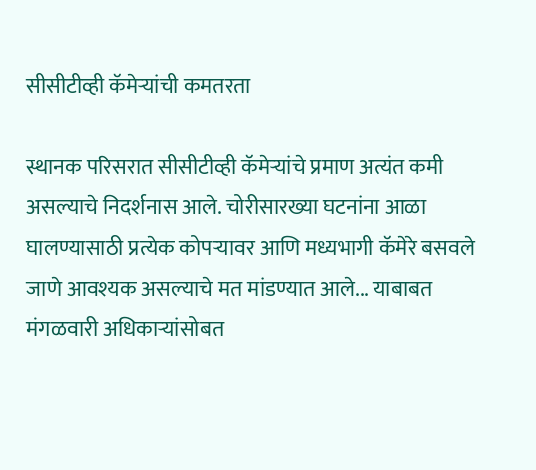सीसीटीव्ही कॅमेऱ्यांची कमतरता

स्थानक परिसरात सीसीटीव्ही कॅमेऱ्यांचे प्रमाण अत्यंत कमी असल्याचे निदर्शनास आले. चोरीसारख्या घटनांना आळा घालण्यासाठी प्रत्येक कोपऱ्यावर आणि मध्यभागी कॅमेरे बसवले जाणे आवश्यक असल्याचे मत मांडण्यात आले... याबाबत मंगळवारी अधिकाऱ्यांसोबत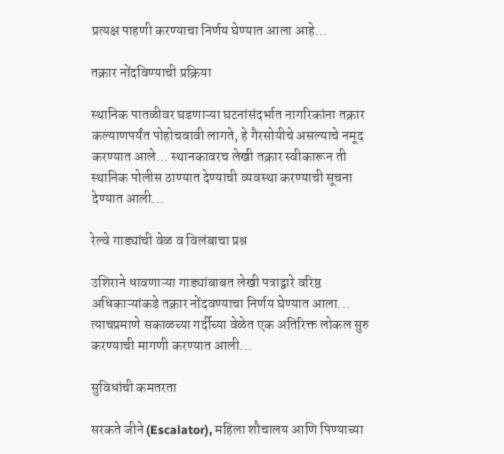प्रत्यक्ष पाहणी करण्याचा निर्णय घेण्यात आला आहे...

तक्रार नोंदविण्याची प्रक्रिया

स्थानिक पातळीवर घडणाऱ्या घटनांसंदर्भात नागरिकांना तक्रार कल्याणपर्यंत पोहोचवावी लागते, हे गैरसोयीचे असल्याचे नमूद करण्यात आले... स्थानकावरच लेखी तक्रार स्वीकारून ती स्थानिक पोलीस ठाण्यात देण्याची व्यवस्था करण्याची सूचना देण्यात आली...

रेल्वे गाड्यांची वेळ व विलंबाचा प्रश्न

उशिराने धावणाऱ्या गाड्यांबाबत लेखी पत्राद्वारे वरिष्ठ अधिकाऱ्यांकडे तक्रार नोंदवण्याचा निर्णय घेण्यात आला... त्याचप्रमाणे सकाळच्या गर्दीच्या वेळेत एक अतिरिक्त लोकल सुरु करण्याची मागणी करण्यात आली...

सुविधांची कमतरता

सरकते जीने (Escalator), महिला शौचालय आणि पिण्याच्या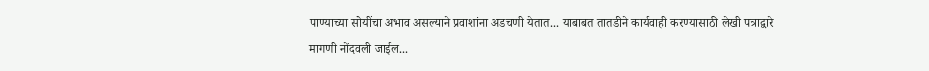पाण्याच्या सोयींचा अभाव असल्याने प्रवाशांना अडचणी येतात... याबाबत तातडीने कार्यवाही करण्यासाठी लेखी पत्राद्वारे मागणी नोंदवली जाईल...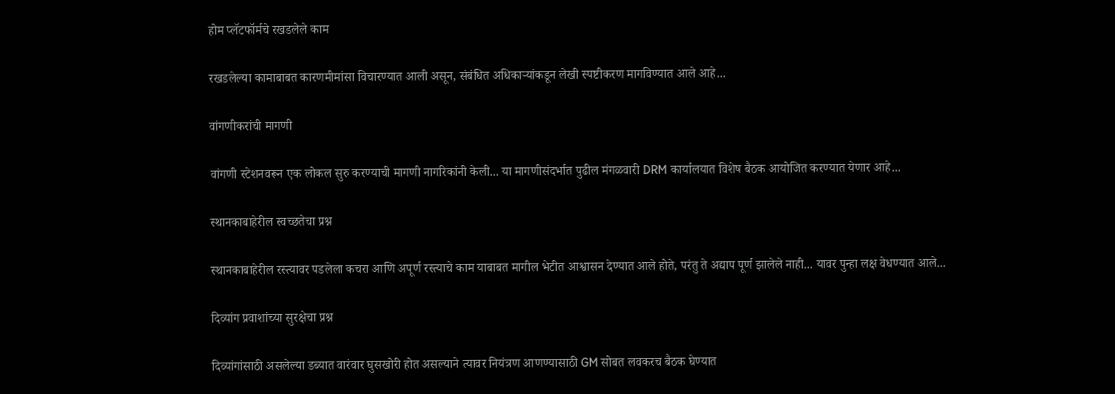होम प्लॅटफॉर्मचे रखडलेले काम

रखडलेल्या कामाबाबत कारणमीमांसा विचारण्यात आली असून, संबंधित अधिकाऱ्यांकडून लेखी स्पष्टीकरण मागविण्यात आले आहे...

वांगणीकरांची मागणी

वांगणी स्टेशनवरून एक लोकल सुरु करण्याची मागणी नागरिकांनी केली... या मागणीसंदर्भात पुढील मंगळवारी DRM कार्यालयात विशेष बैठक आयोजित करण्यात येणार आहे...

स्थानकाबाहेरील स्वच्छतेचा प्रश्न

स्थानकाबाहेरील रस्त्यावर पडलेला कचरा आणि अपूर्ण रस्त्याचे काम याबाबत मागील भेटीत आश्वासन देण्यात आले होते, परंतु ते अद्याप पूर्ण झालेले नाही... यावर पुन्हा लक्ष वेधण्यात आले...

दिव्यांग प्रवाशांच्या सुरक्षेचा प्रश्न

दिव्यांगांसाठी असलेल्या डब्यात वारंवार घुसखोरी होत असल्याने त्यावर नियंत्रण आणण्यासाठी GM सोबत लवकरच बैठक घेण्यात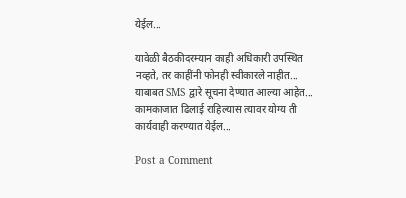येईल...

यावेळी बैठकीदरम्यान काही अधिकारी उपस्थित नव्हते, तर काहींनी फोनही स्वीकारले नाहीत... याबाबत SMS द्वारे सूचना देण्यात आल्या आहेत... कामकाजात ढिलाई राहिल्यास त्यावर योग्य ती कार्यवाही करण्यात येईल...

Post a Comment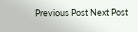Previous Post Next Post